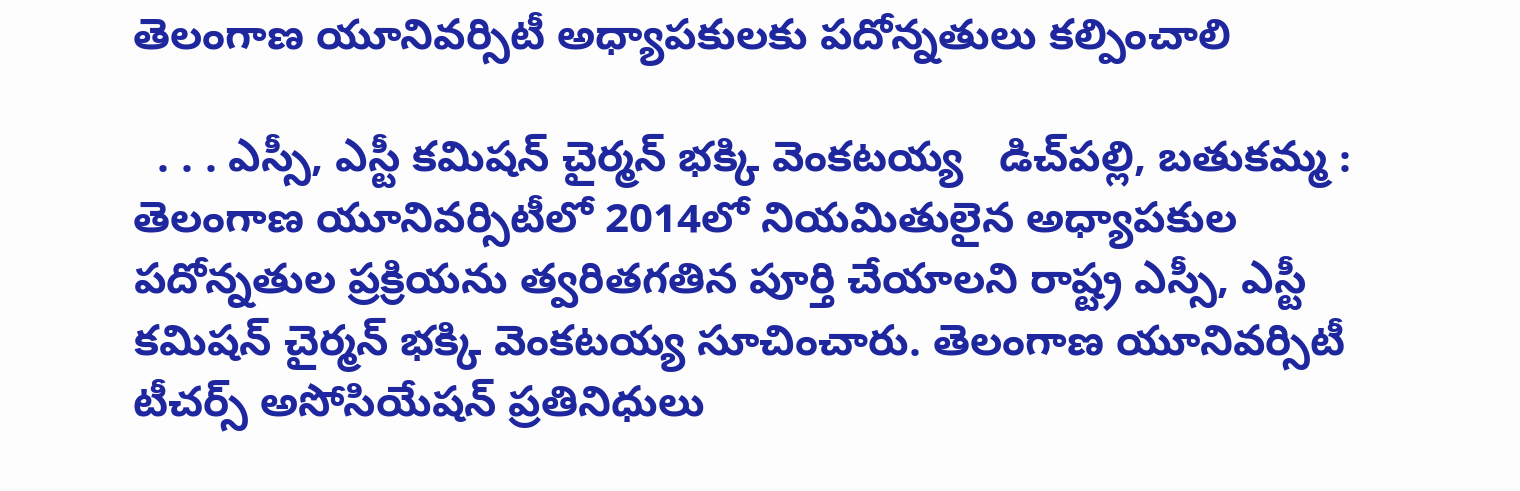తెలంగాణ యూనివర్సిటీ అధ్యాపకులకు పదోన్నతులు కల్పించాలి

  . . . ఎస్సీ, ఎస్టీ కమిషన్ చైర్మన్ భక్కి వెంకటయ్య   డిచ్‌పల్లి, బతుకమ్మ :   తెలంగాణ యూనివర్సిటీలో 2014లో నియమితులైన అధ్యాపకుల పదోన్నతుల ప్రక్రియను త్వరితగతిన పూర్తి చేయాలని రాష్ట్ర ఎస్సీ, ఎస్టీ కమిషన్ చైర్మన్ భక్కి వెంకటయ్య సూచించారు. తెలంగాణ యూనివర్సిటీ టీచర్స్ అసోసియేషన్ ప్రతినిధులు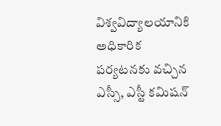విశ్వవిద్యాలయానికి అధికారిక పర్యటనకు వచ్చిన ఎస్సీ, ఎస్టీ కమిషన్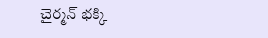చైర్మన్ భక్కి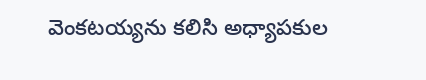వెంకటయ్యను కలిసి అధ్యాపకుల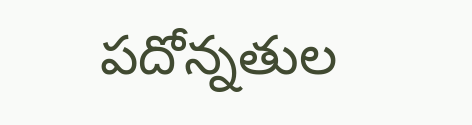పదోన్నతుల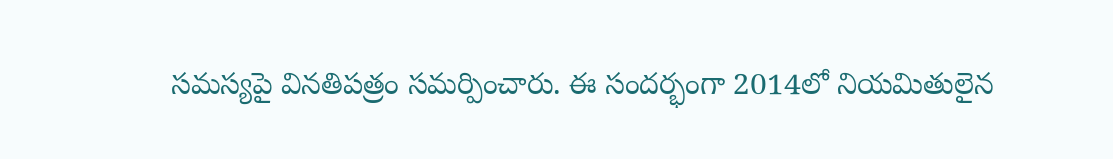సమస్యపై వినతిపత్రం సమర్పించారు. ఈ సందర్భంగా 2014లో నియమితులైన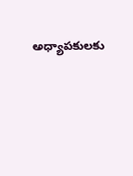అధ్యాపకులకు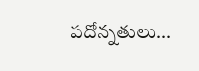పదోన్నతులు...